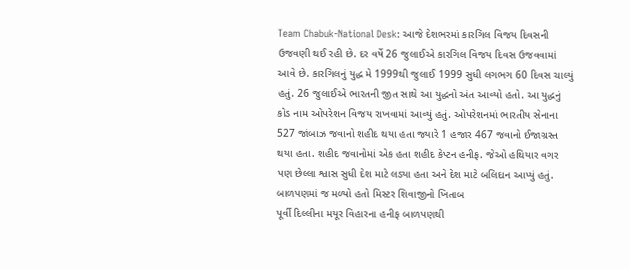Team Chabuk-National Desk: આજે દેશભરમાં કારગિલ વિજય દિવસની ઉજવણી થઈ રહી છે. દર વર્ષે 26 જુલાઈએ કારગિલ વિજય દિવસ ઉજવવામાં આવે છે. કારગિલનું યુદ્ધ મે 1999થી જુલાઈ 1999 સુધી લગભગ 60 દિવસ ચાલ્યું હતું. 26 જુલાઈએ ભારતની જીત સાથે આ યુદ્ધનો અંત આવ્યો હતો. આ યુદ્ધનું કોડ નામ ઓપરેશન વિજય રાખવામાં આવ્યું હતું. ઓપરેશનમાં ભારતીય સેનાના 527 જાંબાઝ જવાનો શહીદ થયા હતા જ્યારે 1 હજાર 467 જવાનો ઈજાગ્રસ્ત થયા હતા. શહીદ જવાનોમાં એક હતા શહીદ કેપ્ટન હનીફ. જેઓ હથિયાર વગર પણ છેલ્લા શ્વાસ સુધી દેશ માટે લડ્યા હતા અને દેશ માટે બલિદાન આપ્યું હતું.
બાળપણમાં જ મળ્યો હતો મિસ્ટર શિવાજીનો ખિતાબ
પૂર્વી દિલ્લીના મયૂર વિહારના હનીફ બાળપણથી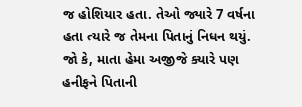જ હોશિયાર હતા. તેઓ જ્યારે 7 વર્ષના હતા ત્યારે જ તેમના પિતાનું નિધન થયું. જો કે, માતા હેમા અજીજે ક્યારે પણ હનીફને પિતાની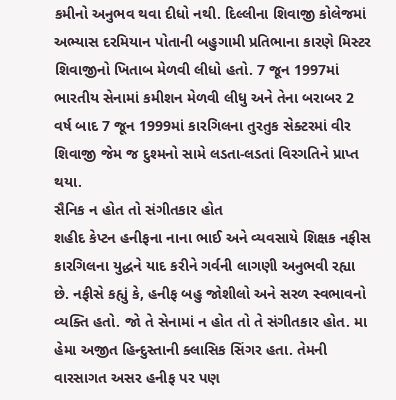કમીનો અનુભવ થવા દીધો નથી. દિલ્લીના શિવાજી કોલેજમાં અભ્યાસ દરમિયાન પોતાની બહુગામી પ્રતિભાના કારણે મિસ્ટર શિવાજીનો ખિતાબ મેળવી લીધો હતો. 7 જૂન 1997માં ભારતીય સેનામાં કમીશન મેળવી લીધુ અને તેના બરાબર 2 વર્ષ બાદ 7 જૂન 1999માં કારગિલના તુરતુક સેક્ટરમાં વીર શિવાજી જેમ જ દુશ્મનો સામે લડતા-લડતાં વિરગતિને પ્રાપ્ત થયા.
સૈનિક ન હોત તો સંગીતકાર હોત
શહીદ કેપ્ટન હનીફના નાના ભાઈ અને વ્યવસાયે શિક્ષક નફીસ કારગિલના યુદ્ધને યાદ કરીને ગર્વની લાગણી અનુભવી રહ્યા છે. નફીસે કહ્યું કે, હનીફ બહુ જોશીલો અને સરળ સ્વભાવનો વ્યક્તિ હતો. જો તે સેનામાં ન હોત તો તે સંગીતકાર હોત. મા હેમા અજીત હિન્દુસ્તાની ક્લાસિક સિંગર હતા. તેમની વારસાગત અસર હનીફ પર પણ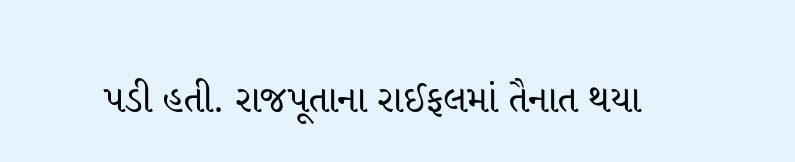પડી હતી. રાજપૂતાના રાઈફલમાં તૈનાત થયા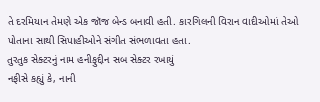તે દરમિયાન તેમણે એક જૉજ બેન્ડ બનાવી હતી. કારગિલની વિરાન વાદીઓમાં તેઓ પોતાના સાથી સિપાહીઓને સંગીત સંભળાવતા હતા.
તુરતુક સેક્ટરનું નામ હનીફુદ્દીન સબ સેક્ટર રખાયું
નફીસે કહ્યું કે, નાની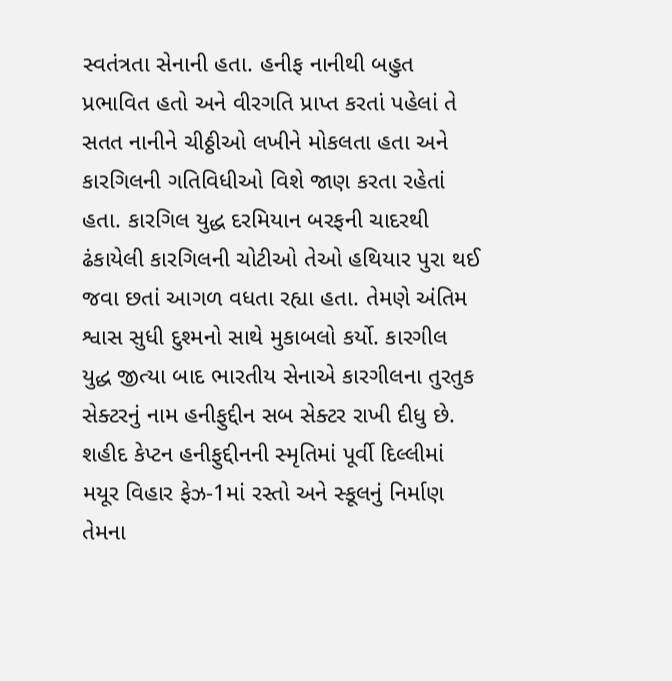સ્વતંત્રતા સેનાની હતા. હનીફ નાનીથી બહુત પ્રભાવિત હતો અને વીરગતિ પ્રાપ્ત કરતાં પહેલાં તે સતત નાનીને ચીઠ્ઠીઓ લખીને મોકલતા હતા અને કારગિલની ગતિવિધીઓ વિશે જાણ કરતા રહેતાં હતા. કારગિલ યુદ્ધ દરમિયાન બરફની ચાદરથી ઢંકાયેલી કારગિલની ચોટીઓ તેઓ હથિયાર પુરા થઈ જવા છતાં આગળ વધતા રહ્યા હતા. તેમણે અંતિમ શ્વાસ સુધી દુશ્મનો સાથે મુકાબલો કર્યો. કારગીલ યુદ્ધ જીત્યા બાદ ભારતીય સેનાએ કારગીલના તુરતુક સેક્ટરનું નામ હનીફુદ્દીન સબ સેક્ટર રાખી દીધુ છે.
શહીદ કેપ્ટન હનીફુદ્દીનની સ્મૃતિમાં પૂર્વી દિલ્લીમાં મયૂર વિહાર ફેઝ-1માં રસ્તો અને સ્કૂલનું નિર્માણ તેમના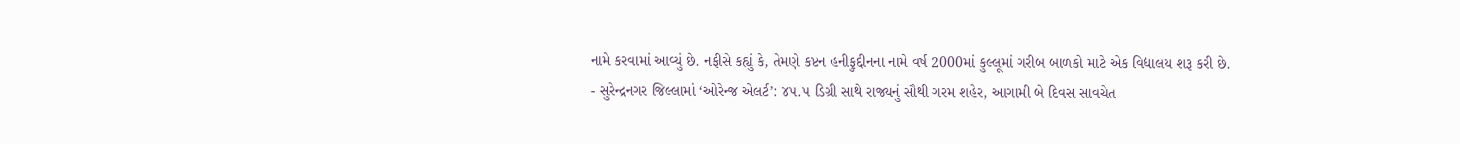નામે કરવામાં આવ્યું છે. નફીસે કહ્યું કે, તેમણે કપ્ટન હનીફુદ્દીનના નામે વર્ષ 2000માં કુલ્લૂમાં ગરીબ બાળકો માટે એક વિદ્યાલય શરૂ કરી છે.
- સુરેન્દ્રનગર જિલ્લામાં ‘ઓરેન્જ એલર્ટ’: ૪૫.૫ ડિગ્રી સાથે રાજ્યનું સૌથી ગરમ શહેર, આગામી બે દિવસ સાવચેત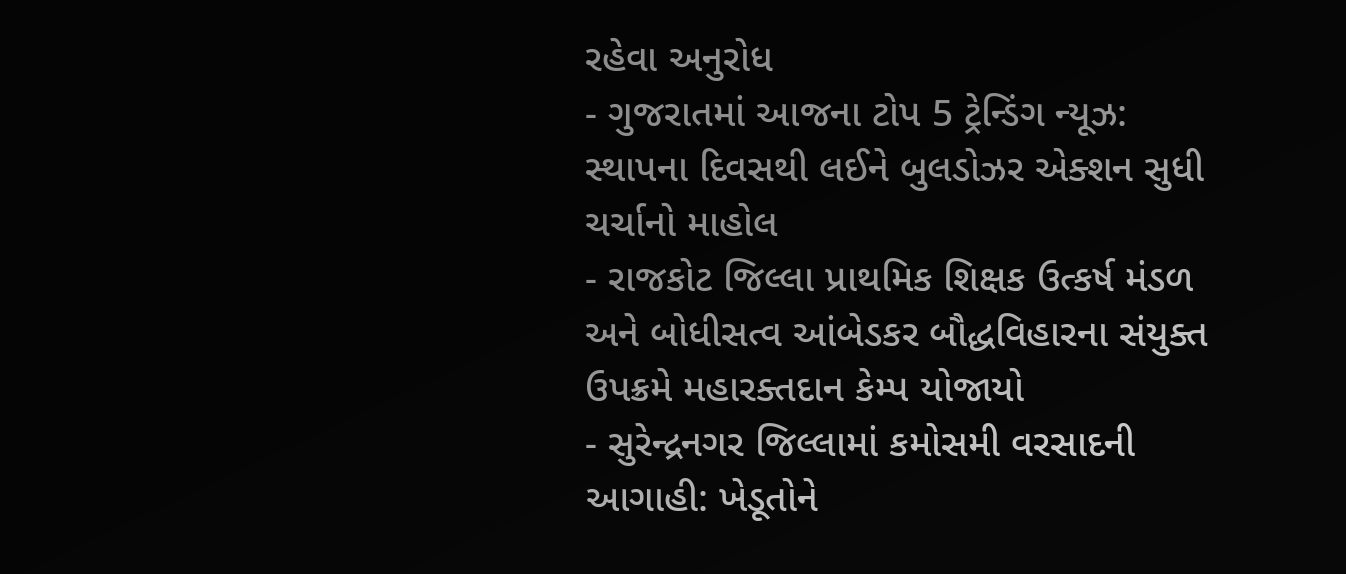રહેવા અનુરોધ
- ગુજરાતમાં આજના ટોપ 5 ટ્રેન્ડિંગ ન્યૂઝ: સ્થાપના દિવસથી લઈને બુલડોઝર એક્શન સુધી ચર્ચાનો માહોલ
- રાજકોટ જિલ્લા પ્રાથમિક શિક્ષક ઉત્કર્ષ મંડળ અને બોધીસત્વ આંબેડકર બૌદ્ધવિહારના સંયુક્ત ઉપક્રમે મહારક્તદાન કેમ્પ યોજાયો
- સુરેન્દ્રનગર જિલ્લામાં કમોસમી વરસાદની આગાહી: ખેડૂતોને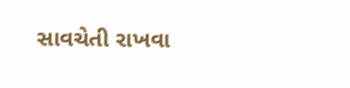સાવચેતી રાખવા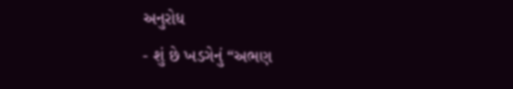અનુરોધ
- શું છે ખડગેનું “અભણ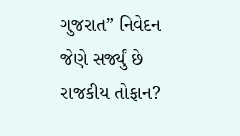ગુજરાત” નિવેદન જેણે સર્જ્યું છે રાજકીય તોફાન?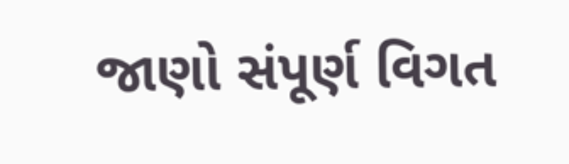જાણો સંપૂર્ણ વિગત